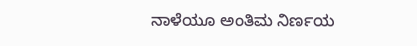ನಾಳೆಯೂ ಅಂತಿಮ ನಿರ್ಣಯ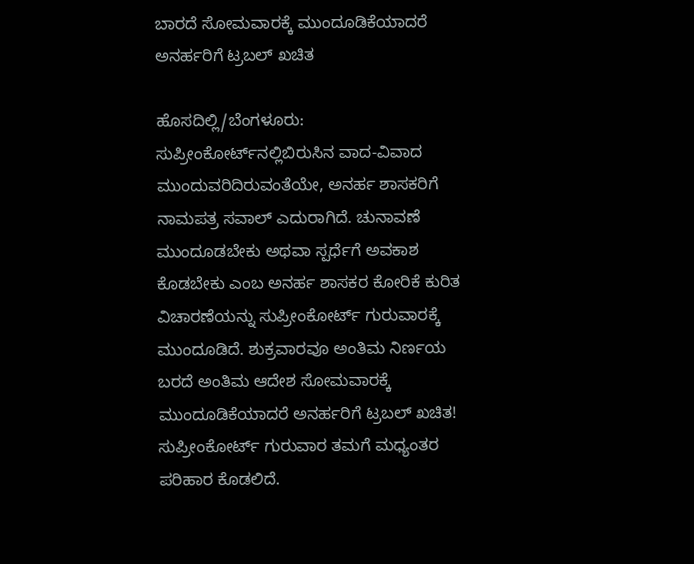ಬಾರದೆ ಸೋಮವಾರಕ್ಕೆ ಮುಂದೂಡಿಕೆಯಾದರೆ ಅನರ್ಹರಿಗೆ ಟ್ರಬಲ್‌ ಖಚಿತ

ಹೊಸದಿಲ್ಲಿ/ಬೆಂಗಳೂರು: ಸುಪ್ರೀಂಕೋರ್ಟ್‌ನಲ್ಲಿಬಿರುಸಿನ ವಾದ-ವಿವಾದ ಮುಂದುವರಿದಿರುವಂತೆಯೇ, ಅನರ್ಹ ಶಾಸಕರಿಗೆ ನಾಮಪತ್ರ ಸವಾಲ್‌ ಎದುರಾಗಿದೆ. ಚುನಾವಣೆ ಮುಂದೂಡಬೇಕು ಅಥವಾ ಸ್ಪರ್ಧೆಗೆ ಅವಕಾಶ ಕೊಡಬೇಕು ಎಂಬ ಅನರ್ಹ ಶಾಸಕರ ಕೋರಿಕೆ ಕುರಿತ ವಿಚಾರಣೆಯನ್ನು ಸುಪ್ರೀಂಕೋರ್ಟ್‌ ಗುರುವಾರಕ್ಕೆ ಮುಂದೂಡಿದೆ. ಶುಕ್ರವಾರವೂ ಅಂತಿಮ ನಿರ್ಣಯ ಬರದೆ ಅಂತಿಮ ಆದೇಶ ಸೋಮವಾರಕ್ಕೆ ಮುಂದೂಡಿಕೆಯಾದರೆ ಅನರ್ಹರಿಗೆ ಟ್ರಬಲ್‌ ಖಚಿತ! ಸುಪ್ರೀಂಕೋರ್ಟ್‌ ಗುರುವಾರ ತಮಗೆ ಮಧ್ಯಂತರ ಪರಿಹಾರ ಕೊಡಲಿದೆ.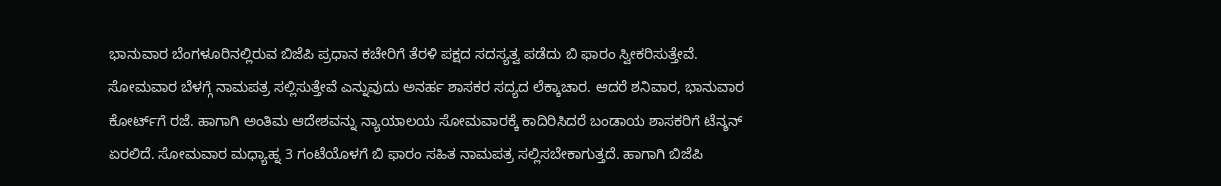ಭಾನುವಾರ ಬೆಂಗಳೂರಿನಲ್ಲಿರುವ ಬಿಜೆಪಿ ಪ್ರಧಾನ ಕಚೇರಿಗೆ ತೆರಳಿ ಪಕ್ಷದ ಸದಸ್ಯತ್ವ ಪಡೆದು ಬಿ ಫಾರಂ ಸ್ವೀಕರಿಸುತ್ತೇವೆ. ಸೋಮವಾರ ಬೆಳಗ್ಗೆ ನಾಮಪತ್ರ ಸಲ್ಲಿಸುತ್ತೇವೆ ಎನ್ನುವುದು ಅನರ್ಹ ಶಾಸಕರ ಸದ್ಯದ ಲೆಕ್ಕಾಚಾರ. ಆದರೆ ಶನಿವಾರ, ಭಾನುವಾರ ಕೋರ್ಟ್‌ಗೆ ರಜೆ. ಹಾಗಾಗಿ ಅಂತಿಮ ಆದೇಶವನ್ನು ನ್ಯಾಯಾಲಯ ಸೋಮವಾರಕ್ಕೆ ಕಾದಿರಿಸಿದರೆ ಬಂಡಾಯ ಶಾಸಕರಿಗೆ ಟೆನ್ಶನ್‌ ಏರಲಿದೆ. ಸೋಮವಾರ ಮಧ್ಯಾಹ್ನ 3 ಗಂಟೆಯೊಳಗೆ ಬಿ ಫಾರಂ ಸಹಿತ ನಾಮಪತ್ರ ಸಲ್ಲಿಸಬೇಕಾಗುತ್ತದೆ. ಹಾಗಾಗಿ ಬಿಜೆಪಿ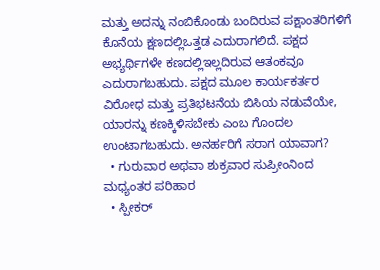ಮತ್ತು ಅದನ್ನು ನಂಬಿಕೊಂಡು ಬಂದಿರುವ ಪಕ್ಷಾಂತರಿಗಳಿಗೆ ಕೊನೆಯ ಕ್ಷಣದಲ್ಲಿಒತ್ತಡ ಎದುರಾಗಲಿದೆ. ಪಕ್ಷದ ಅಭ್ಯರ್ಥಿಗಳೇ ಕಣದಲ್ಲಿಇಲ್ಲದಿರುವ ಆತಂಕವೂ ಎದುರಾಗಬಹುದು. ಪಕ್ಷದ ಮೂಲ ಕಾರ್ಯಕರ್ತರ ವಿರೋಧ ಮತ್ತು ಪ್ರತಿಭಟನೆಯ ಬಿಸಿಯ ನಡುವೆಯೇ, ಯಾರನ್ನು ಕಣಕ್ಕಿಳಿಸಬೇಕು ಎಂಬ ಗೊಂದಲ ಉಂಟಾಗಬಹುದು. ಅನರ್ಹರಿಗೆ ಸರಾಗ ಯಾವಾಗ?
  • ಗುರುವಾರ ಅಥವಾ ಶುಕ್ರವಾರ ಸುಪ್ರೀಂನಿಂದ ಮಧ್ಯಂತರ ಪರಿಹಾರ
  • ಸ್ಪೀಕರ್‌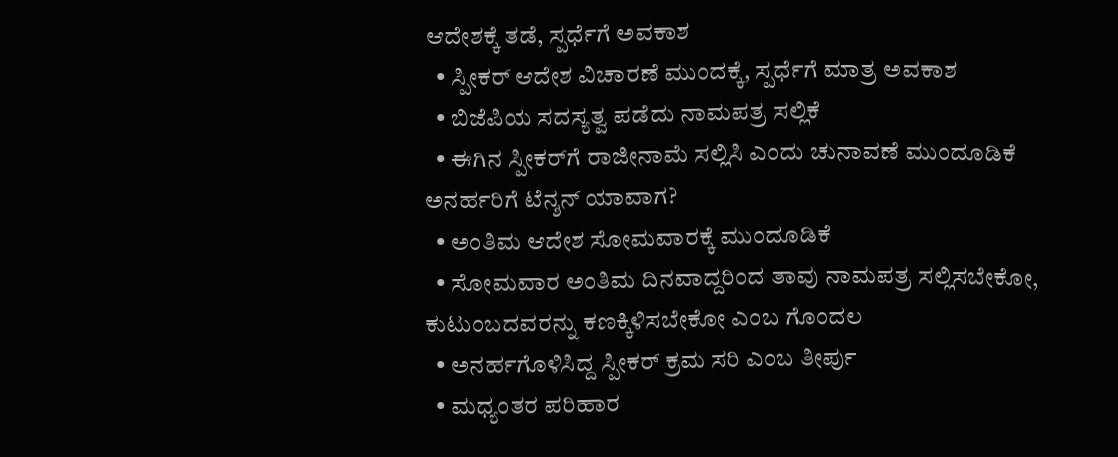ಆದೇಶಕ್ಕೆ ತಡೆ, ಸ್ಪರ್ಧೆಗೆ ಅವಕಾಶ
  • ಸ್ಪೀಕರ್‌ ಆದೇಶ ವಿಚಾರಣೆ ಮುಂದಕ್ಕೆ, ಸ್ಪರ್ಧೆಗೆ ಮಾತ್ರ ಅವಕಾಶ
  • ಬಿಜೆಪಿಯ ಸದಸ್ಯತ್ವ ಪಡೆದು ನಾಮಪತ್ರ ಸಲ್ಲಿಕೆ
  • ಈಗಿನ ಸ್ಪೀಕರ್‌ಗೆ ರಾಜೀನಾಮೆ ಸಲ್ಲಿಸಿ ಎಂದು ಚುನಾವಣೆ ಮುಂದೂಡಿಕೆ
ಅನರ್ಹರಿಗೆ ಟೆನ್ಶನ್‌ ಯಾವಾಗ?
  • ಅಂತಿಮ ಆದೇಶ ಸೋಮವಾರಕ್ಕೆ ಮುಂದೂಡಿಕೆ
  • ಸೋಮವಾರ ಅಂತಿಮ ದಿನವಾದ್ದರಿಂದ ತಾವು ನಾಮಪತ್ರ ಸಲ್ಲಿಸಬೇಕೋ, ಕುಟುಂಬದವರನ್ನು ಕಣಕ್ಕಿಳಿಸಬೇಕೋ ಎಂಬ ಗೊಂದಲ
  • ಅನರ್ಹಗೊಳಿಸಿದ್ದ ಸ್ಪೀಕರ್‌ ಕ್ರಮ ಸರಿ ಎಂಬ ತೀರ್ಪು
  • ಮಧ್ಯಂತರ ಪರಿಹಾರ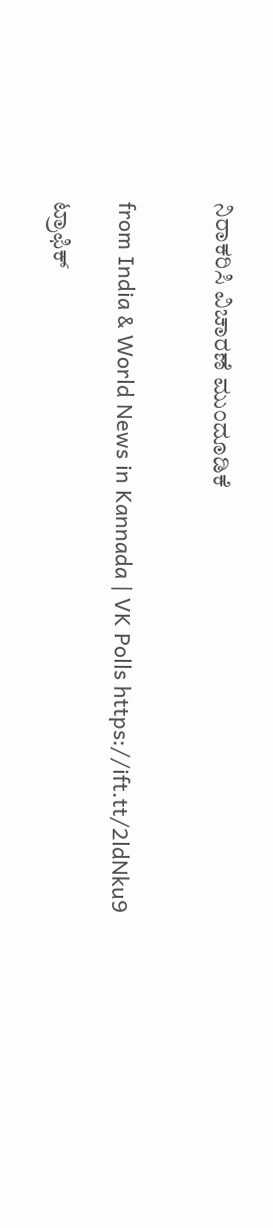ನಿರಾಕರಿಸಿ ವಿಚಾರಣೆ ಮುಂದೂಡಿಕೆ


from India & World News in Kannada | VK Polls https://ift.tt/2ldNku9

ಟ್ರಾಫಿಕ್‌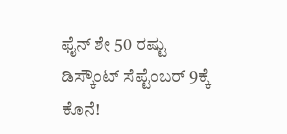ಫೈನ್‌ ಶೇ 50 ರಷ್ಟು ಡಿಸ್ಕೌಂಟ್‌ ಸೆಪ್ಟೆಂಬರ್‌ 9ಕ್ಕೆ ಕೊನೆ!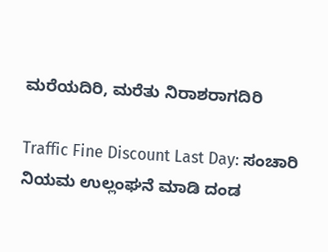ಮರೆಯದಿರಿ, ಮರೆತು ನಿರಾಶರಾಗದಿರಿ

Traffic Fine Discount Last Day: ಸಂಚಾರಿ ನಿಯಮ ಉಲ್ಲಂಘನೆ ಮಾಡಿ ದಂಡ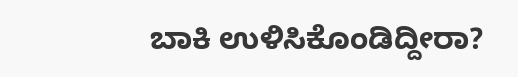ಬಾಕಿ ಉಳಿಸಿಕೊಂಡಿದ್ದೀರಾ?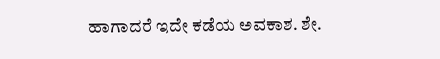ಹಾಗಾದರೆ ಇದೇ ಕಡೆಯ ಅವಕಾಶ. ಶೇ.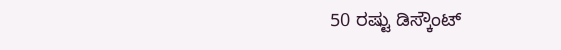50 ರಷ್ಟು ಡಿಸ್ಕೌಂಟ್‌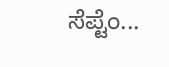ಸೆಪ್ಟೆಂ...